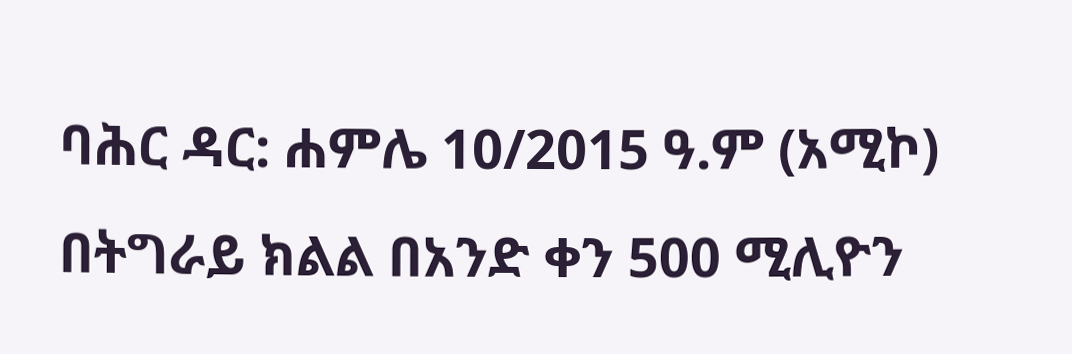ባሕር ዳር: ሐምሌ 10/2015 ዓ.ም (አሚኮ) በትግራይ ክልል በአንድ ቀን 500 ሚሊዮን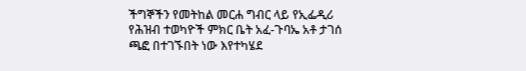ችግኞችን የመትከል መርሐ ግብር ላይ የኢፌዲሪ የሕዝብ ተወካዮች ምክር ቤት አፈ-ጉባኤ አቶ ታገሰ ጫፎ በተገኙበት ነው እየተካሄደ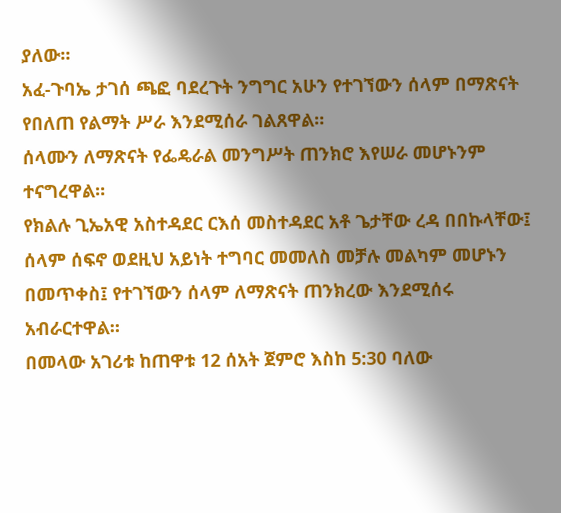ያለው።
አፈ-ጉባኤ ታገሰ ጫፎ ባደረጉት ንግግር አሁን የተገኘውን ሰላም በማጽናት የበለጠ የልማት ሥራ እንደሚሰራ ገልጸዋል።
ሰላሙን ለማጽናት የፌዴራል መንግሥት ጠንክሮ እየሠራ መሆኑንም ተናግረዋል።
የክልሉ ጊኤአዊ አስተዳደር ርእሰ መስተዳደር አቶ ጌታቸው ረዳ በበኩላቸው፤ ሰላም ሰፍኖ ወደዚህ አይነት ተግባር መመለስ መቻሉ መልካም መሆኑን በመጥቀስ፤ የተገኘውን ሰላም ለማጽናት ጠንክረው እንደሚሰሩ አብራርተዋል።
በመላው አገሪቱ ከጠዋቱ 12 ሰአት ጀምሮ እስከ 5:30 ባለው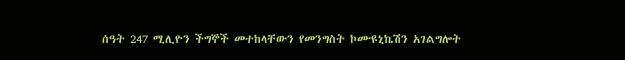ሰዓት 247 ሚሊዮን ችግኞች መተከላቸውን የመንግስት ኮሙዩኒኬሽን አገልግሎት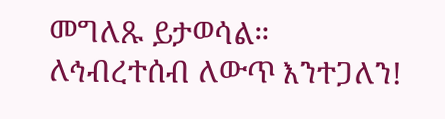መግለጹ ይታወሳል።
ለኅብረተሰብ ለውጥ እንተጋለን!